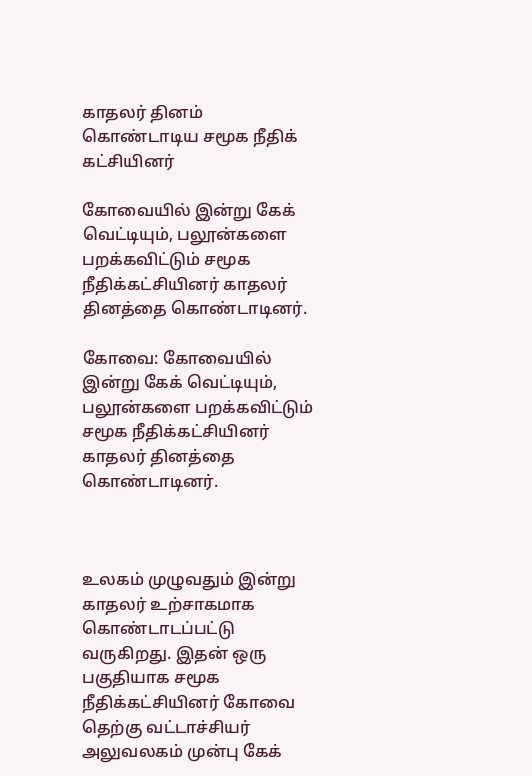காதலர் தினம் கொண்டாடிய சமூக நீதிக் கட்சியினர்

கோவையில் இன்று கேக் வெட்டியும், பலூன்களை பறக்கவிட்டும் சமூக நீதிக்கட்சியினர் காதலர் தினத்தை கொண்டாடினர்.

கோவை: கோவையில் இன்று கேக் வெட்டியும், பலூன்களை பறக்கவிட்டும் சமூக நீதிக்கட்சியினர் காதலர் தினத்தை கொண்டாடினர்.



உலகம் முழுவதும் இன்று காதலர் உற்சாகமாக கொண்டாடப்பட்டு வருகிறது. இதன் ஒரு பகுதியாக சமூக நீதிக்கட்சியினர் கோவை தெற்கு வட்டாச்சியர் அலுவலகம் முன்பு கேக்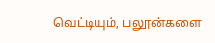வெட்டியும், பலூன்களை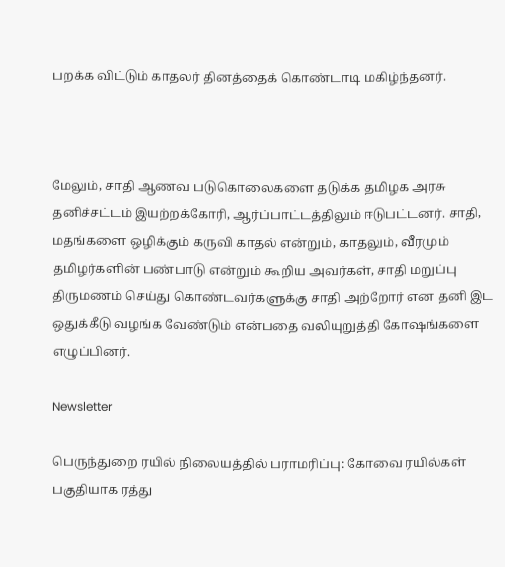பறக்க விட்டும் காதலர் தினத்தைக் கொண்டாடி மகிழ்ந்தனர்.



மேலும், சாதி ஆணவ படுகொலைகளை தடுக்க தமிழக அரசு தனிச்சட்டம் இயற்றக்கோரி, ஆர்ப்பாட்டத்திலும் ஈடுபட்டனர். சாதி, மதங்களை ஒழிக்கும் கருவி காதல் என்றும், காதலும், வீரமும் தமிழர்களின் பண்பாடு என்றும் கூறிய அவர்கள், சாதி மறுப்பு திருமணம் செய்து கொண்டவர்களுக்கு சாதி அற்றோர் என தனி இட ஒதுக்கீடு வழங்க வேண்டும் என்பதை வலியுறுத்தி கோஷங்களை எழுப்பினர்.

Newsletter

பெருந்துறை ரயில் நிலையத்தில் பராமரிப்பு: கோவை ரயில்கள் பகுதியாக ரத்து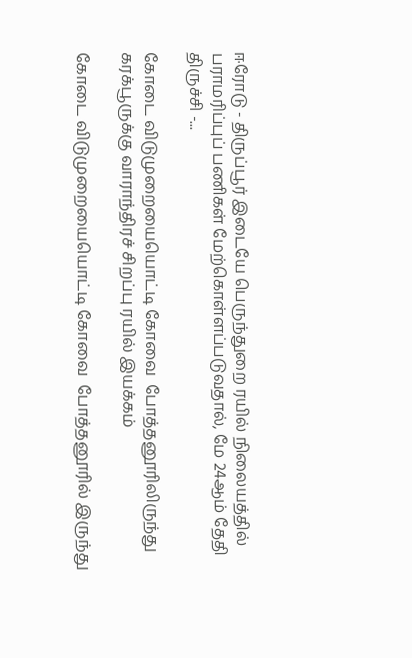ஈரோடு - திருப்பூர் இடையே பெருந்துறை ரயில் நிலையத்தில் பராமரிப்புப் பணிகள் மேற்கொள்ளப்படுவதால், மே 24ஆம் தேதி திருச்சி -...

கோடை விடுமுறையையொட்டி கோவை  போத்தனூரிலிருந்து கரக்பூருக்கு வாராந்திரச் சிறப்பு ரயில் இயக்கம்

கோடை விடுமுறையையொட்டி கோவை  போத்தனூரில் இருந்து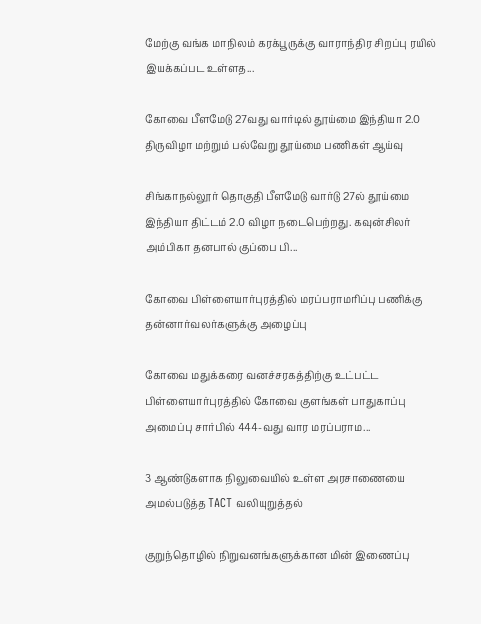மேற்கு வங்க மாநிலம் கரக்பூருக்கு வாராந்திர சிறப்பு ரயில் இயக்கப்பட உள்ளத...

கோவை பீளமேடு 27வது வார்டில் தூய்மை இந்தியா 2.0 திருவிழா மற்றும் பல்வேறு தூய்மை பணிகள் ஆய்வு

சிங்காநல்லூர் தொகுதி பீளமேடு வார்டு 27ல் தூய்மை இந்தியா திட்டம் 2.0 விழா நடைபெற்றது. கவுன்சிலர் அம்பிகா தனபால் குப்பை பி...

கோவை பிள்ளையார்புரத்தில் மரப்பராமரிப்பு பணிக்கு  தன்னார்வலர்களுக்கு அழைப்பு

கோவை மதுக்கரை வனச்சரகத்திற்கு உட்பட்ட பிள்ளையார்புரத்தில் கோவை குளங்கள் பாதுகாப்பு அமைப்பு சார்பில் 444-வது வார மரப்பராம...

3 ஆண்டுகளாக நிலுவையில் உள்ள அரசாணையை அமல்படுத்த TACT வலியுறுத்தல்

குறுந்தொழில் நிறுவனங்களுக்கான மின் இணைப்பு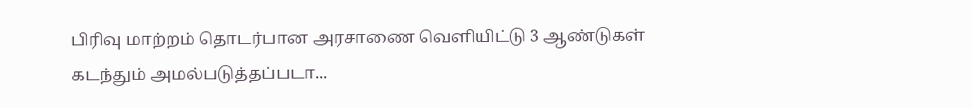பிரிவு மாற்றம் தொடர்பான அரசாணை வெளியிட்டு 3 ஆண்டுகள் கடந்தும் அமல்படுத்தப்படா...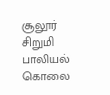சூலூர் சிறுமி பாலியல் கொலை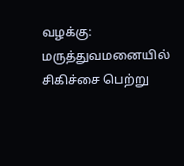வழக்கு: மருத்துவமனையில் சிகிச்சை பெற்று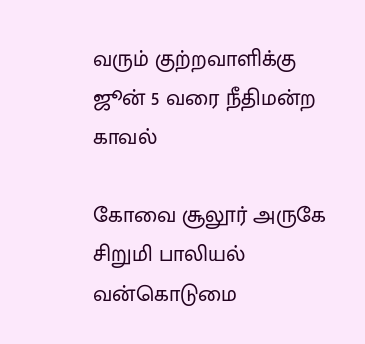வரும் குற்றவாளிக்கு ஜூன் 5 வரை நீதிமன்ற காவல்

கோவை சூலூர் அருகே சிறுமி பாலியல் வன்கொடுமை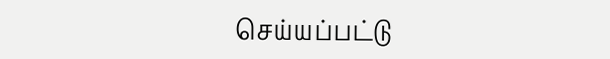செய்யப்பட்டு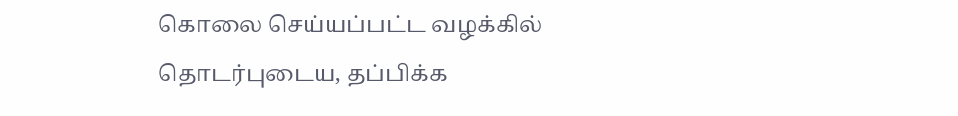கொலை செய்யப்பட்ட வழக்கில் தொடர்புடைய, தப்பிக்க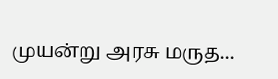முயன்று அரசு மருத...